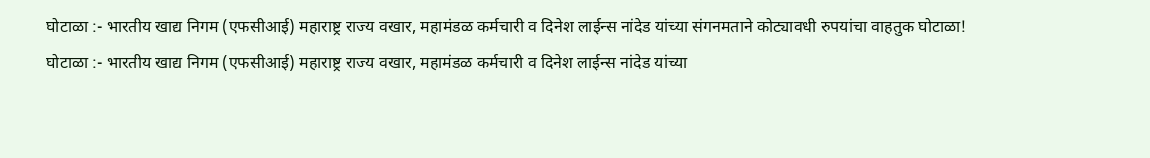घोटाळा :- भारतीय खाद्य निगम (एफसीआई) महाराष्ट्र राज्य वखार, महामंडळ कर्मचारी व दिनेश लाईन्स नांदेड यांच्या संगनमताने कोट्यावधी रुपयांचा वाहतुक घोटाळा!
घोटाळा :- भारतीय खाद्य निगम (एफसीआई) महाराष्ट्र राज्य वखार, महामंडळ कर्मचारी व दिनेश लाईन्स नांदेड यांच्या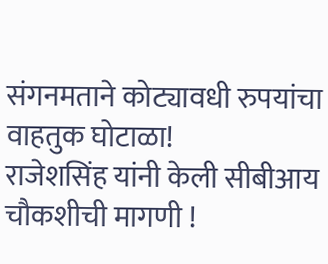संगनमताने कोट्यावधी रुपयांचा वाहतुक घोटाळा!
राजेशसिंह यांनी केली सीबीआय चौकशीची मागणी !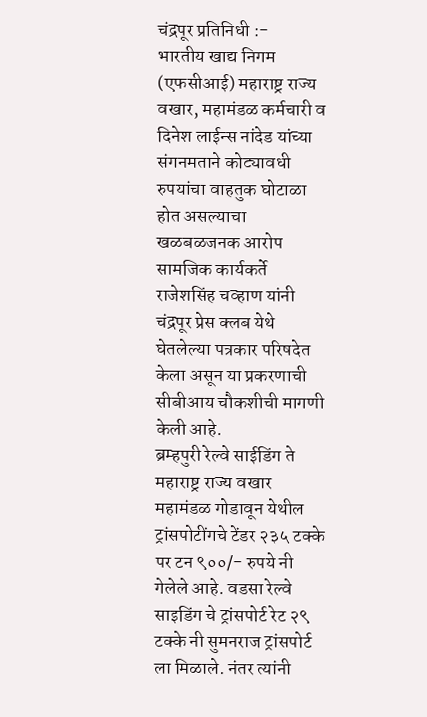चंद्रपूर प्रतिनिधी :-
भारतीय खाद्य निगम (एफसीआई) महाराष्ट्र राज्य वखार, महामंडळ कर्मचारी व दिनेश लाईन्स नांदेड यांच्या संगनमताने कोट्यावधी रुपयांचा वाहतुक घोटाळा होत असल्याचा खळबळजनक आरोप सामजिक कार्यकर्ते राजेशसिंह चव्हाण यांनी चंद्रपूर प्रेस क्लब येथे घेतलेल्या पत्रकार परिषदेत केला असून या प्रकरणाची सीबीआय चौकशीची मागणी केली आहे.
ब्रम्हपुरी रेल्वे साईडिंग ते महाराष्ट्र राज्य वखार महामंडळ गोडावून येथील ट्रांसपोटींगचे टेंडर २३५ टक्के पर टन ९००/- रुपये नी गेलेले आहे. वडसा रेल्वे साइडिंग चे ट्रांसपोर्ट रेट २९ टक्के नी सुमनराज ट्रांसपोर्ट ला मिळाले. नंतर त्यांनी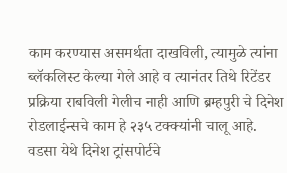काम करण्यास असमर्थता दाखविली, त्यामुळे त्यांना ब्लॅकलिस्ट केल्या गेले आहे व त्यानंतर तिथे रिटेंडर प्रक्रिया राबविली गेलीच नाही आणि ब्रम्हपुरी चे दिनेश रोडलाईन्सचे काम हे २३५ टक्क्यांनी चालू आहे.
वडसा येथे दिनेश ट्रांसपोर्टचे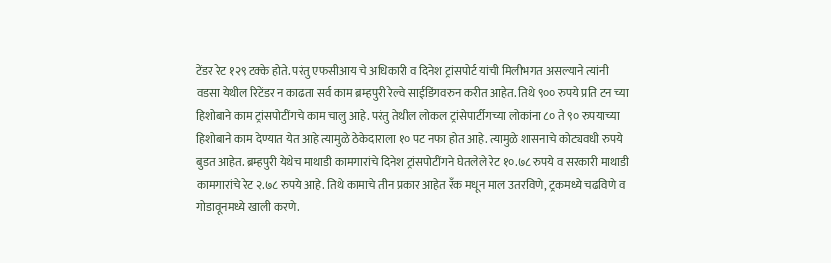टेंडर रेट १२९ टक्के होते. परंतु एफसीआय चे अधिकारी व दिनेश ट्रांसपोर्ट यांची मिलीभगत असल्याने त्यांनी वडसा येथील रिटेंडर न काढता सर्व काम ब्रम्हपुरी रेल्वे साईडिंगवरुन करीत आहेत. तिथे ९०० रुपये प्रति टन च्या हिशोबाने काम ट्रांसपोटींगचे काम चालु आहे. परंतु तेथील लोकल ट्रांसेपार्टीगच्या लोकांना ८० ते ९० रुपयाच्या हिशोबाने काम देण्यात येत आहे त्यामुळे ठेकेदाराला १० पट नफा होत आहे. त्यामुळे शासनाचे कोट्यवधी रुपये बुडत आहेत. ब्रम्हपुरी येथेच माथाडी कामगारांचे दिनेश ट्रांसपोटींगने घेतलेले रेट १०.७८ रुपये व सरकारी माथाडी कामगारांचे रेट २.७८ रुपये आहे. तिथे कामाचे तीन प्रकार आहेत रँक मधून माल उतरविणे, ट्रकमध्ये चढविणे व गोडावूनमध्ये खाली करणे.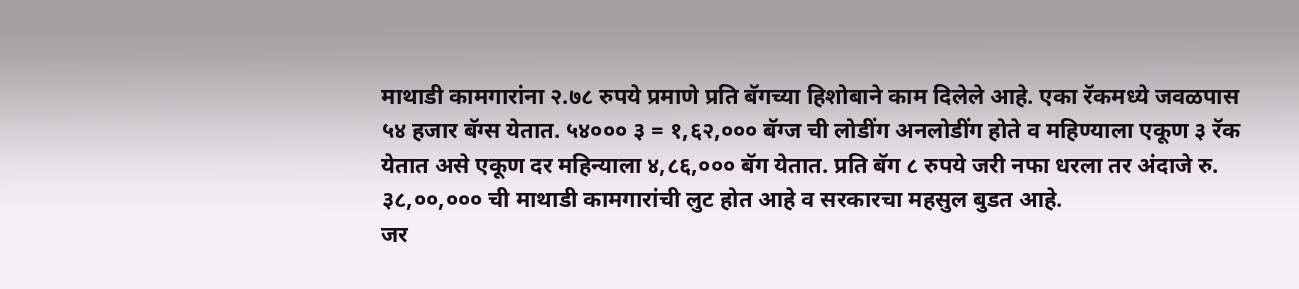माथाडी कामगारांना २.७८ रुपये प्रमाणे प्रति बॅगच्या हिशोबाने काम दिलेले आहे. एका रॅकमध्ये जवळपास ५४ हजार बॅग्स येतात. ५४००० ३ = १,६२,००० बॅग्ज ची लोडींग अनलोडींग होते व महिण्याला एकूण ३ रॅक येतात असे एकूण दर महिन्याला ४,८६,००० बॅग येतात. प्रति बॅग ८ रुपये जरी नफा धरला तर अंदाजे रु. ३८,००,००० ची माथाडी कामगारांची लुट होत आहे व सरकारचा महसुल बुडत आहे.
जर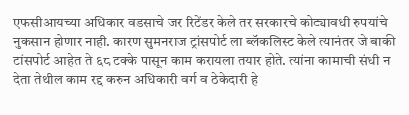एफसीआयच्या अधिकार वडसाचे जर रिटेंडर केले तर सरकारचे कोट्यावधी रुपयांचे नुकसान होणार नाही. कारण सुमनराज ट्रांसपोर्ट ला ब्लॅकलिस्ट केले त्यानंतर जे बाकी टांसपोर्ट आहेत ते ६८ टक्के पासून काम करायला तयार होते. त्यांना कामाची संधी न देता तेथील काम रद्द करुन अधिकारी वर्ग व ठेकेदारी हे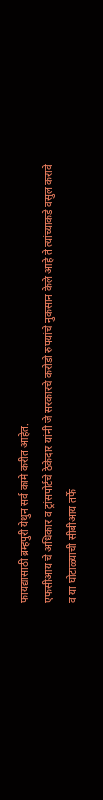फायद्यासाठी ब्रम्हपुरी येथुन सर्व कामे करीत आहेत.
एफसीआय चे अधिकार व ट्रांसपोर्टचे ठेकेदार यांनी जे सरकारचे करोडो रुपयांचे नुकसान केले आहे ते त्यांच्याकडे वसुल करावे व या घोटाळ्याची सीबीआय तर्फे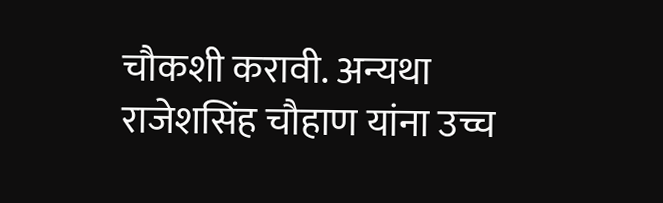चौकशी करावी. अन्यथा राजेशसिंह चौहाण यांना उच्च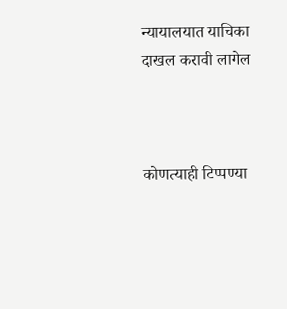न्यायालयात याचिका दाखल करावी लागेल



कोणत्याही टिप्पण्या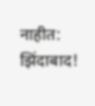नाहीत:
झिंदाबाद!